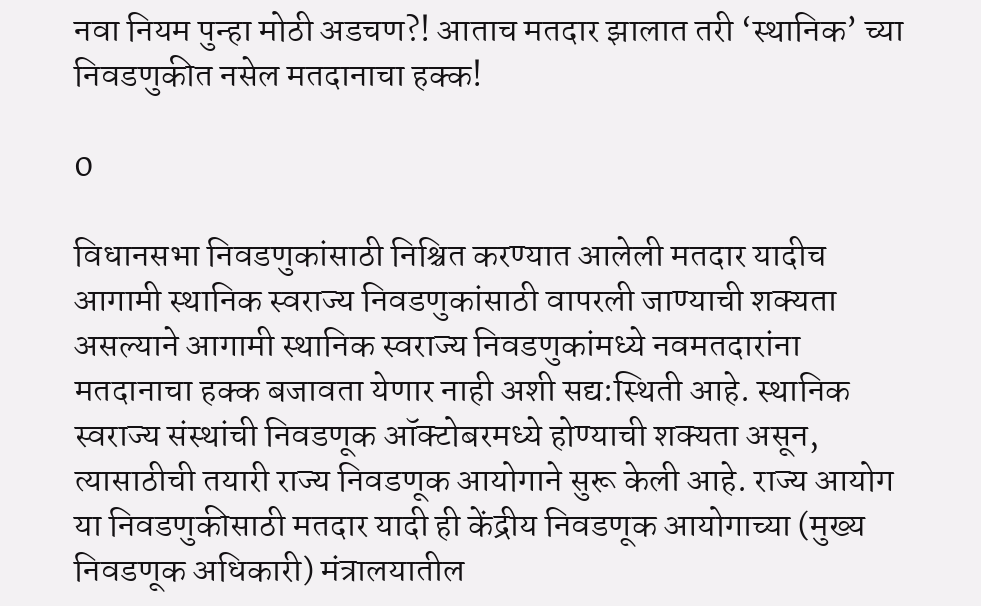नवा नियम पुन्हा मोठी अडचण?! आताच मतदार झालात तरी ‘स्थानिक’ च्या निवडणुकीत नसेल मतदानाचा हक्क!

0

विधानसभा निवडणुकांसाठी निश्चित करण्यात आलेली मतदार यादीच आगामी स्थानिक स्वराज्य निवडणुकांसाठी वापरली जाण्याची शक्यता असल्याने आगामी स्थानिक स्वराज्य निवडणुकांमध्ये नवमतदारांना मतदानाचा हक्क बजावता येणार नाही अशी सद्य:स्थिती आहे. स्थानिक स्वराज्य संस्थांची निवडणूक ऑक्टोबरमध्ये होण्याची शक्यता असून, त्यासाठीची तयारी राज्य निवडणूक आयोगाने सुरू केली आहे. राज्य आयोग या निवडणुकीसाठी मतदार यादी ही केंद्रीय निवडणूक आयोगाच्या (मुख्य निवडणूक अधिकारी) मंत्रालयातील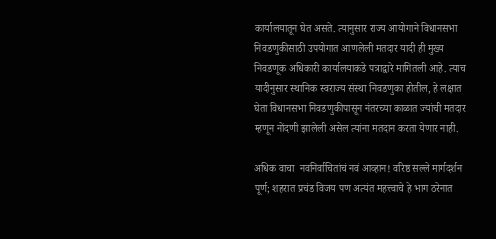कार्यालयातून घेत असते. त्यानुसार राज्य आयोगाने विधानसभा निवडणुकीसाठी उपयोगात आणलेली मतदार यादी ही मुख्य निवडणूक अधिकारी कार्यालयाकडे पत्राद्वारे मागितली आहे. त्याच यादीनुसार स्थानिक स्वराज्य संस्था निवडणुका होतील, हे लक्षात घेता विधानसभा निवडणुकीपासून नंतरच्या काळात ज्यांची मतदार म्हणून नोंदणी झालेली असेल त्यांना मतदान करता येणार नाही.

अधिक वाचा  नवनिर्वाचितांचं नवं आव्हान! वरिष्ठ सल्ले मार्गदर्शन पूर्ण; शहरात प्रचंड विजय पण अत्यंत महत्त्वाचे हे भाग ठरेनात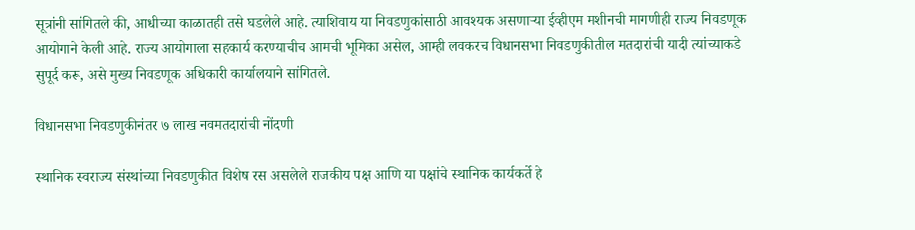सूत्रांनी सांगितले की, आधीच्या काळातही तसे घडलेले आहे. त्याशिवाय या निवडणुकांसाठी आवश्यक असणाऱ्या ईव्हीएम मशीनची मागणीही राज्य निवडणूक आयोगाने केली आहे. राज्य आयोगाला सहकार्य करण्याचीच आमची भूमिका असेल, आम्ही लवकरच विधानसभा निवडणुकीतील मतदारांची यादी त्यांच्याकडे सुपूर्द करू, असे मुख्य निवडणूक अधिकारी कार्यालयाने सांगितले.

विधानसभा निवडणुकीनंतर ७ लाख नवमतदारांची नोंदणी

स्थानिक स्वराज्य संस्थांच्या निवडणुकीत विशेष रस असलेले राजकीय पक्ष आणि या पक्षांचे स्थानिक कार्यकर्ते हे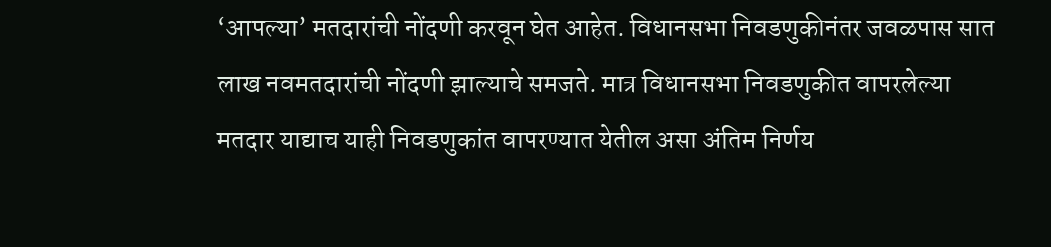‘आपल्या’ मतदारांची नोंदणी करवून घेत आहेत. विधानसभा निवडणुकीनंतर जवळपास सात लाख नवमतदारांची नोंदणी झाल्याचे समजते. मात्र विधानसभा निवडणुकीत वापरलेल्या मतदार याद्याच याही निवडणुकांत वापरण्यात येतील असा अंतिम निर्णय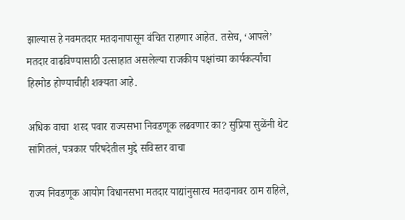झाल्यास हे नवमतदार मतदानापासून वंचित राहणार आहेत. तसेच, ‘आपले’ मतदार वाढविण्यासाठी उत्साहात असलेल्या राजकीय पक्षांच्या कार्यकर्त्यांचा हिरमोड होण्याचीही शक्यता आहे.

अधिक वाचा  शरद पवार राज्यसभा निवडणूक लढवणार का? सुप्रिया सुळेंनी थेट सांगितलं, पत्रकार परिषदेतील मुद्दे सविस्तर वाचा

राज्य निवडणूक आयोग विधानसभा मतदार याद्यांनुसारच मतदानावर ठाम राहिले,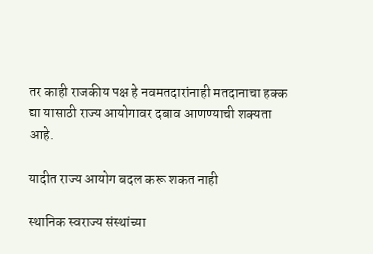तर काही राजकीय पक्ष हे नवमतदारांनाही मतदानाचा हक्क द्या यासाठी राज्य आयोगावर दबाव आणण्याची शक्यता आहे.

यादीत राज्य आयोग बदल करू शकत नाही

स्थानिक स्वराज्य संस्थांच्या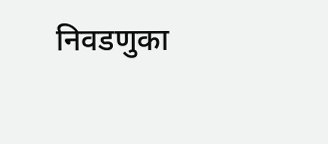निवडणुका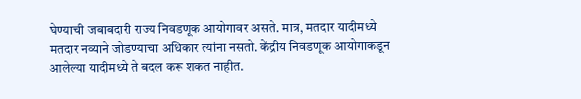घेण्याची जबाबदारी राज्य निवडणूक आयोगावर असते. मात्र, मतदार यादीमध्ये मतदार नव्याने जोडण्याचा अधिकार त्यांना नसतो. केंद्रीय निवडणूक आयोगाकडून आलेल्या यादीमध्ये ते बदल करू शकत नाहीत.